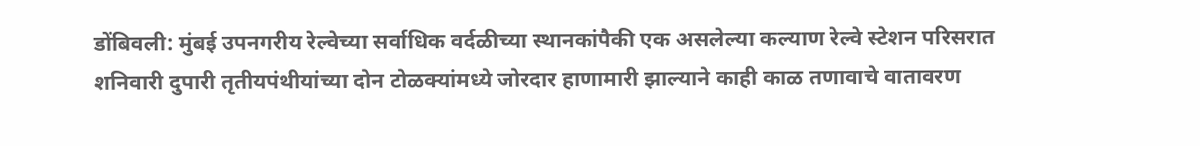डोंबिवली: मुंबई उपनगरीय रेल्वेच्या सर्वाधिक वर्दळीच्या स्थानकांपैकी एक असलेल्या कल्याण रेल्वे स्टेशन परिसरात शनिवारी दुपारी तृतीयपंथीयांच्या दोन टोळक्यांमध्ये जोरदार हाणामारी झाल्याने काही काळ तणावाचे वातावरण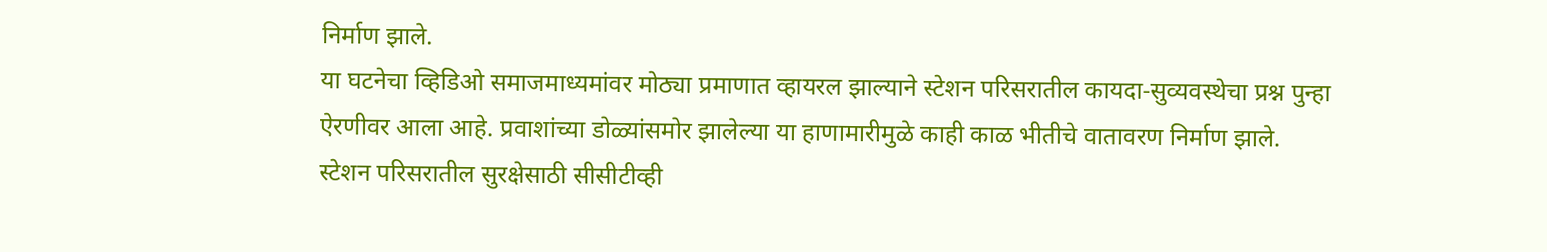निर्माण झाले.
या घटनेचा व्हिडिओ समाजमाध्यमांवर मोठ्या प्रमाणात व्हायरल झाल्याने स्टेशन परिसरातील कायदा-सुव्यवस्थेचा प्रश्न पुन्हा ऐरणीवर आला आहे. प्रवाशांच्या डोळ्यांसमोर झालेल्या या हाणामारीमुळे काही काळ भीतीचे वातावरण निर्माण झाले.
स्टेशन परिसरातील सुरक्षेसाठी सीसीटीव्ही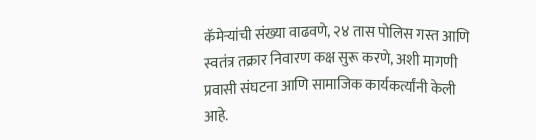कॅमेऱ्यांची संख्या वाढवणे, २४ तास पोलिस गस्त आणि स्वतंत्र तक्रार निवारण कक्ष सुरू करणे, अशी मागणी प्रवासी संघटना आणि सामाजिक कार्यकर्त्यांनी केली आहे.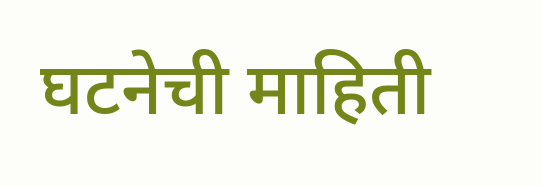घटनेची माहिती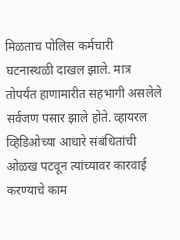मिळताच पोलिस कर्मचारी घटनास्थळी दाखल झाले. मात्र तोपर्यंत हाणामारीत सहभागी असलेले सर्वजण पसार झाले होते. व्हायरल व्हिडिओच्या आधारे संबंधितांची ओळख पटवून त्यांच्यावर कारवाई करण्याचे काम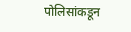पोलिसांकडून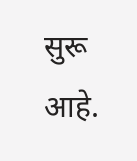सुरू आहे.